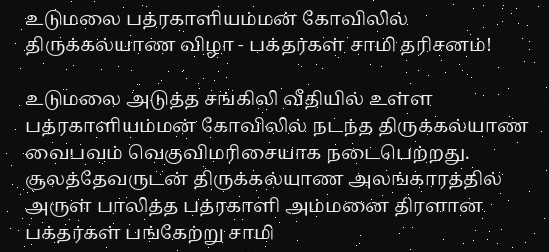உடுமலை பத்ரகாளியம்மன் கோவிலில் திருக்கல்யாண விழா - பக்தர்கள் சாமி தரிசனம்!

உடுமலை அடுத்த சங்கிலி வீதியில் உள்ள பத்ரகாளியம்மன் கோவிலில் நடந்த திருக்கல்யாண வைபவம் வெகுவிமரிசையாக நடைபெற்றது. சூலத்தேவருடன் திருக்கல்யாண அலங்காரத்தில் அருள் பாலித்த பத்ரகாளி அம்மனை திரளான பக்தர்கள் பங்கேற்று சாமி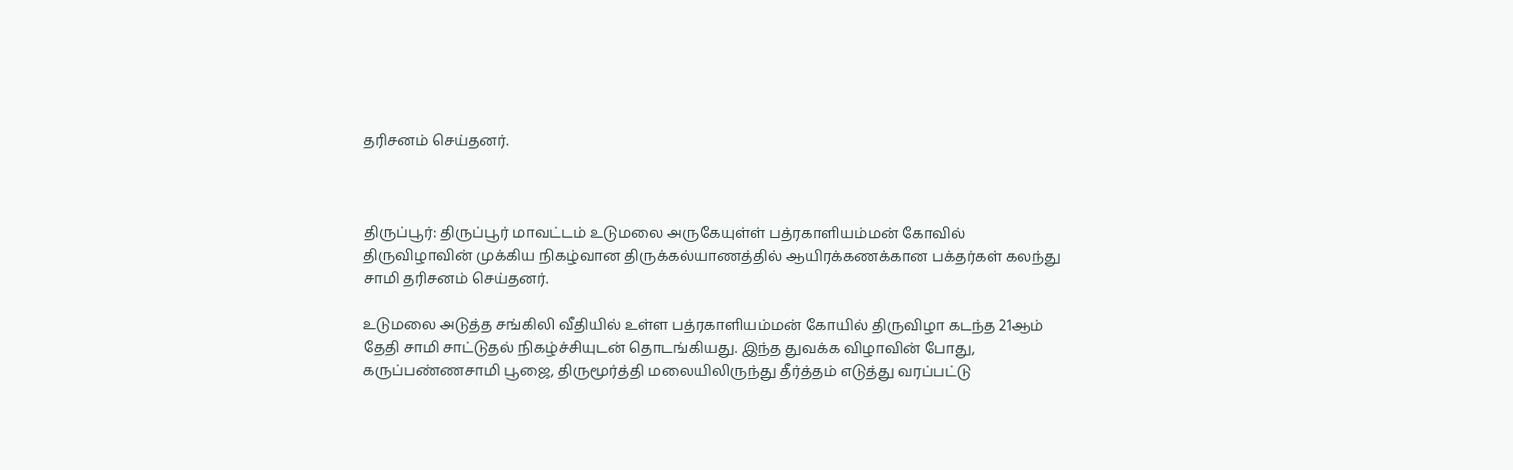தரிசனம் செய்தனர்.



திருப்பூர்: திருப்பூர் மாவட்டம் உடுமலை அருகேயுள்ள் பத்ரகாளியம்மன் கோவில் திருவிழாவின் முக்கிய நிகழ்வான திருக்கல்யாணத்தில் ஆயிரக்கணக்கான பக்தர்கள் கலந்து சாமி தரிசனம் செய்தனர்.

உடுமலை அடுத்த சங்கிலி வீதியில் உள்ள பத்ரகாளியம்மன் கோயில் திருவிழா கடந்த 21ஆம் தேதி சாமி சாட்டுதல் நிகழ்ச்சியுடன் தொடங்கியது. இந்த துவக்க விழாவின் போது, கருப்பண்ணசாமி பூஜை, திருமூர்த்தி மலையிலிருந்து தீர்த்தம் எடுத்து வரப்பட்டு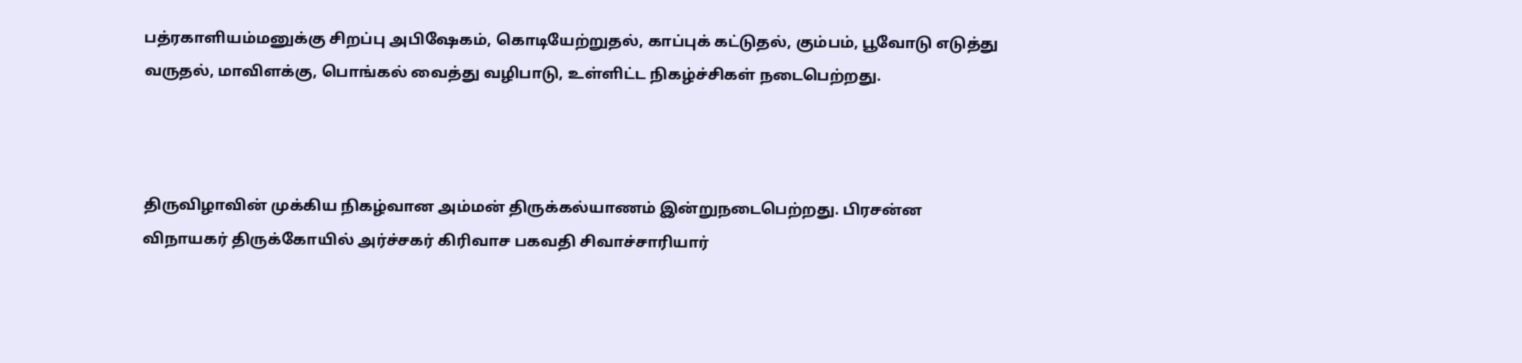பத்ரகாளியம்மனுக்கு சிறப்பு அபிஷேகம், கொடியேற்றுதல், காப்புக் கட்டுதல், கும்பம், பூவோடு எடுத்து வருதல், மாவிளக்கு, பொங்கல் வைத்து வழிபாடு, உள்ளிட்ட நிகழ்ச்சிகள் நடைபெற்றது.



திருவிழாவின் முக்கிய நிகழ்வான அம்மன் திருக்கல்யாணம் இன்றுநடைபெற்றது. பிரசன்ன விநாயகர் திருக்கோயில் அர்ச்சகர் கிரிவாச பகவதி சிவாச்சாரியார்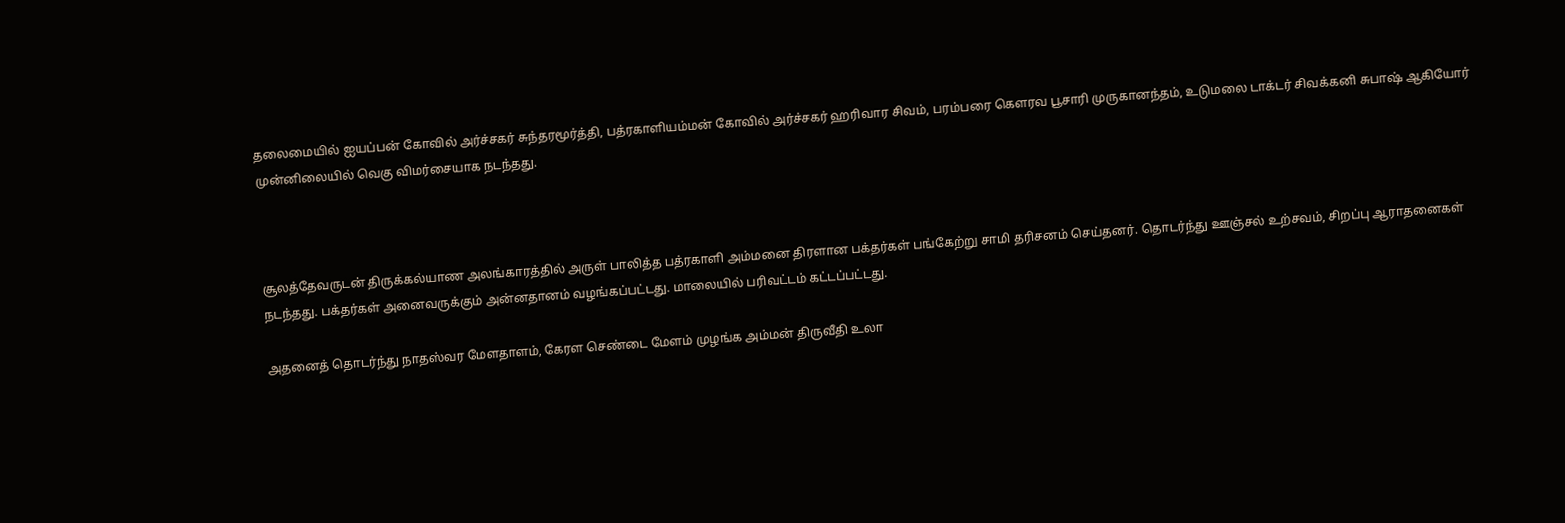தலைமையில் ஐயப்பன் கோவில் அர்ச்சகர் சுந்தரமூர்த்தி, பத்ரகாளியம்மன் கோவில் அர்ச்சகர் ஹரிவார சிவம், பரம்பரை கௌரவ பூசாரி முருகானந்தம், உடுமலை டாக்டர் சிவக்கனி சுபாஷ் ஆகியோர் முன்னிலையில் வெகு விமர்சையாக நடந்தது.



சூலத்தேவருடன் திருக்கல்யாண அலங்காரத்தில் அருள் பாலித்த பத்ரகாளி அம்மனை திரளான பக்தர்கள் பங்கேற்று சாமி தரிசனம் செய்தனர். தொடர்ந்து ஊஞ்சல் உற்சவம், சிறப்பு ஆராதனைகள் நடந்தது. பக்தர்கள் அனைவருக்கும் அன்னதானம் வழங்கப்பட்டது. மாலையில் பரிவட்டம் கட்டப்பட்டது.

அதனைத் தொடர்ந்து நாதஸ்வர மேளதாளம், கேரள செண்டை மேளம் முழங்க அம்மன் திருவீதி உலா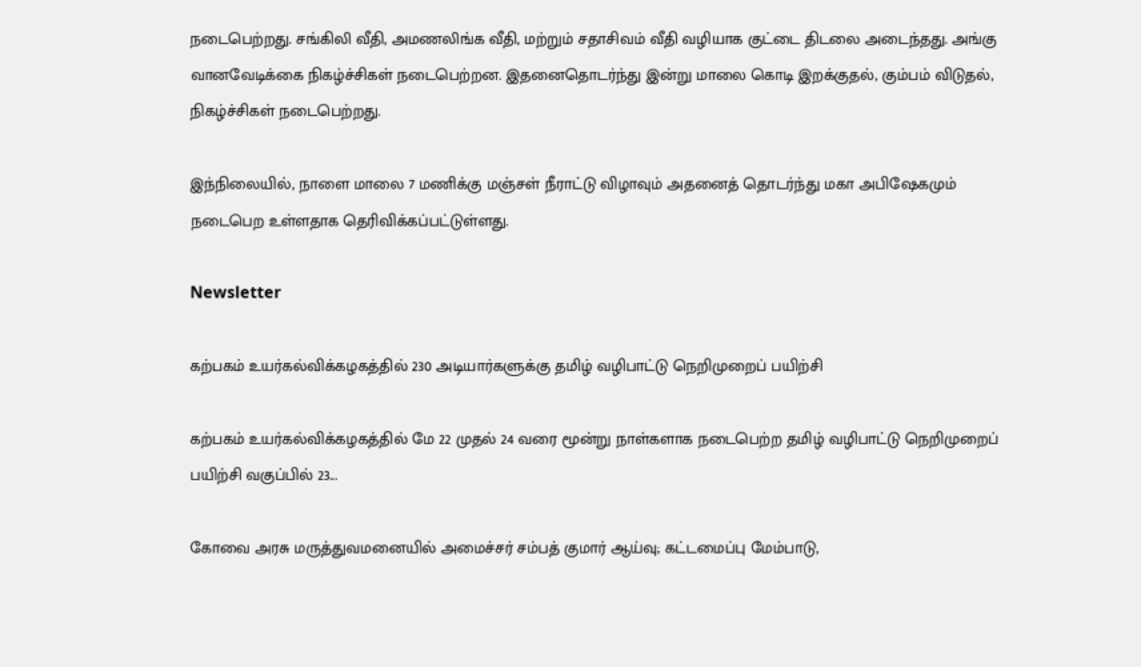நடைபெற்றது. சங்கிலி வீதி, அமணலிங்க வீதி, மற்றும் சதாசிவம் வீதி வழியாக குட்டை திடலை அடைந்தது. அங்கு வானவேடிக்கை நிகழ்ச்சிகள் நடைபெற்றன. இதனைதொடர்ந்து இன்று மாலை கொடி இறக்குதல், கும்பம் விடுதல், நிகழ்ச்சிகள் நடைபெற்றது.

இந்நிலையில், நாளை மாலை 7 மணிக்கு மஞ்சள் நீராட்டு விழாவும் அதனைத் தொடர்ந்து மகா அபிஷேகமும் நடைபெற உள்ளதாக தெரிவிக்கப்பட்டுள்ளது.

Newsletter

கற்பகம் உயர்கல்விக்கழகத்தில் 230 அடியார்களுக்கு தமிழ் வழிபாட்டு நெறிமுறைப் பயிற்சி

கற்பகம் உயர்கல்விக்கழகத்தில் மே 22 முதல் 24 வரை மூன்று நாள்களாக நடைபெற்ற தமிழ் வழிபாட்டு நெறிமுறைப் பயிற்சி வகுப்பில் 23...

கோவை அரசு மருத்துவமனையில் அமைச்சர் சம்பத் குமார் ஆய்வு; கட்டமைப்பு மேம்பாடு,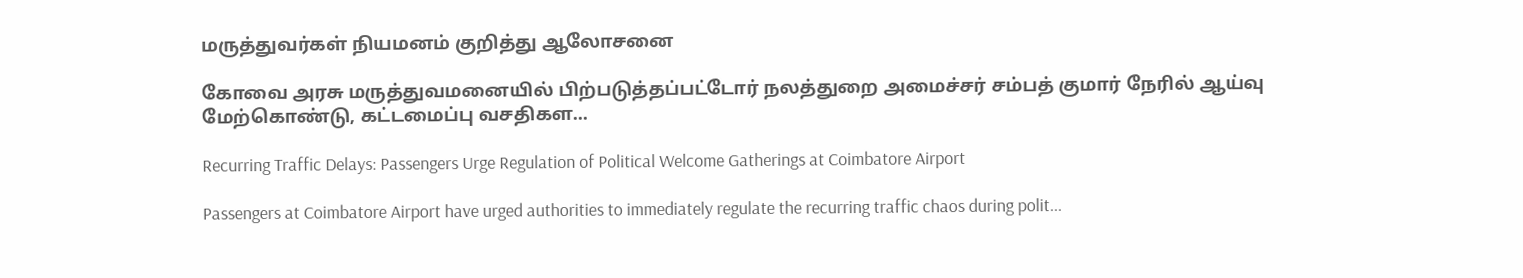மருத்துவர்கள் நியமனம் குறித்து ஆலோசனை

கோவை அரசு மருத்துவமனையில் பிற்படுத்தப்பட்டோர் நலத்துறை அமைச்சர் சம்பத் குமார் நேரில் ஆய்வு மேற்கொண்டு, கட்டமைப்பு வசதிகள...

Recurring Traffic Delays: Passengers Urge Regulation of Political Welcome Gatherings at Coimbatore Airport

Passengers at Coimbatore Airport have urged authorities to immediately regulate the recurring traffic chaos during polit...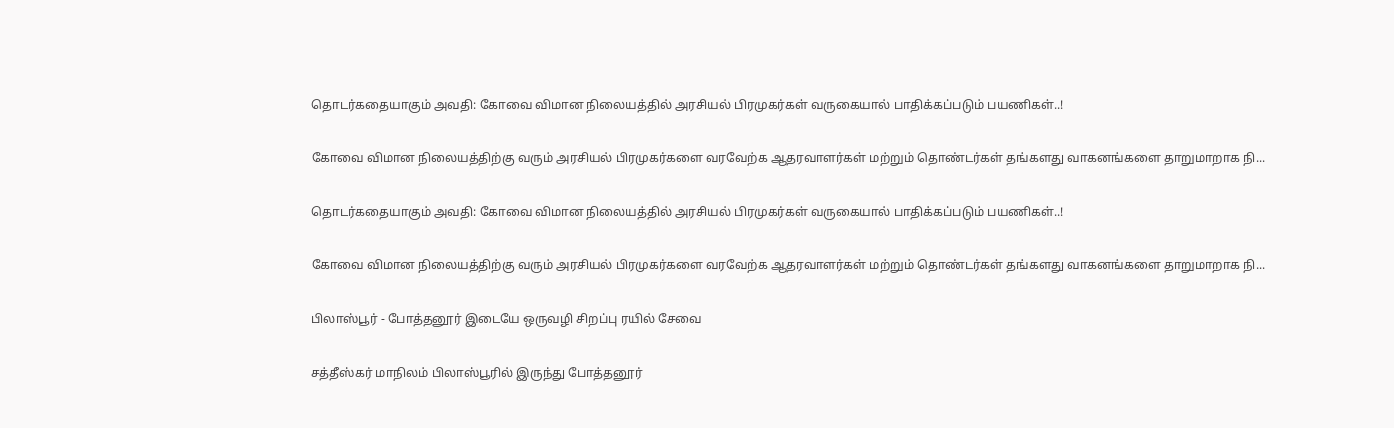தொடர்கதையாகும் அவதி: கோவை விமான நிலையத்தில் அரசியல் பிரமுகர்கள் வருகையால் பாதிக்கப்படும் பயணிகள்..!

கோவை விமான நிலையத்திற்கு வரும் அரசியல் பிரமுகர்களை வரவேற்க ஆதரவாளர்கள் மற்றும் தொண்டர்கள் தங்களது வாகனங்களை தாறுமாறாக நி...

தொடர்கதையாகும் அவதி: கோவை விமான நிலையத்தில் அரசியல் பிரமுகர்கள் வருகையால் பாதிக்கப்படும் பயணிகள்..!

கோவை விமான நிலையத்திற்கு வரும் அரசியல் பிரமுகர்களை வரவேற்க ஆதரவாளர்கள் மற்றும் தொண்டர்கள் தங்களது வாகனங்களை தாறுமாறாக நி...

பிலாஸ்பூர் - போத்தனூர் இடையே ஒருவழி சிறப்பு ரயில் சேவை

சத்தீஸ்கர் மாநிலம் பிலாஸ்பூரில் இருந்து போத்தனூர்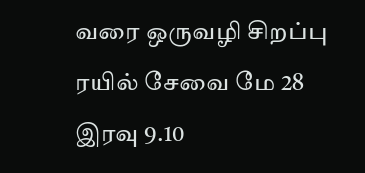வரை ஒருவழி சிறப்பு ரயில் சேவை மே 28 இரவு 9.10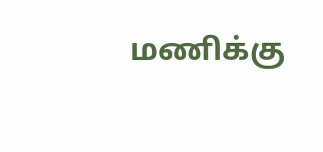மணிக்கு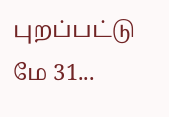புறப்பட்டு மே 31...